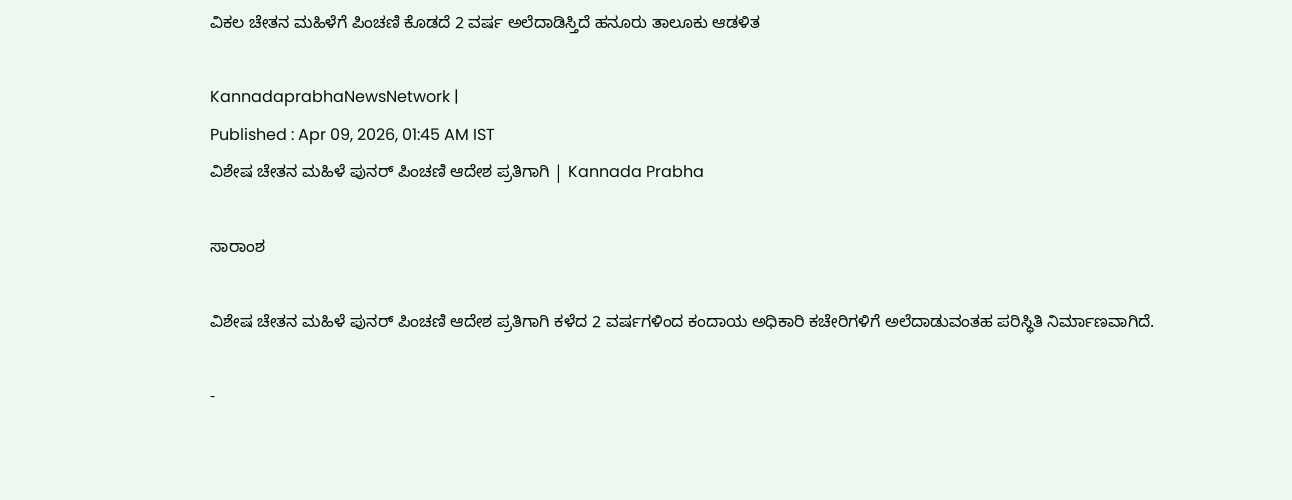ವಿಕಲ ಚೇತನ ಮಹಿಳೆಗೆ ಪಿಂಚಣಿ ಕೊಡದೆ 2 ವರ್ಷ ಅಲೆದಾಡಿಸ್ತಿದೆ ಹನೂರು ತಾಲೂಕು ಆಡಳಿತ

KannadaprabhaNewsNetwork |
Published : Apr 09, 2026, 01:45 AM IST
ವಿಶೇಷ ಚೇತನ ಮಹಿಳೆ ಪುನರ್ ಪಿಂಚಣಿ ಆದೇಶ ಪ್ರತಿಗಾಗಿ | Kannada Prabha

ಸಾರಾಂಶ

ವಿಶೇಷ ಚೇತನ ಮಹಿಳೆ ಪುನರ್‌ ಪಿಂಚಣಿ ಆದೇಶ ಪ್ರತಿಗಾಗಿ ಕಳೆದ 2 ವರ್ಷಗಳಿಂದ ಕಂದಾಯ ಅಧಿಕಾರಿ ಕಚೇರಿಗಳಿಗೆ ಅಲೆದಾಡುವಂತಹ ಪರಿಸ್ಧಿತಿ ನಿರ್ಮಾಣವಾಗಿದೆ.

-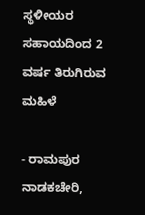ಸ್ಥಳೀಯರ ಸಹಾಯದಿಂದ 2 ವರ್ಷ ತಿರುಗಿರುವ ಮಹಿಳೆ

- ರಾಮಪುರ ನಾಡಕಚೇರಿ,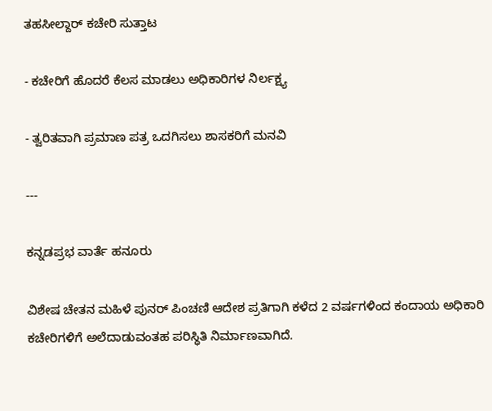ತಹಸೀಲ್ದಾರ್‌ ಕಚೇರಿ ಸುತ್ತಾಟ

- ಕಚೇರಿಗೆ ಹೊದರೆ ಕೆಲಸ ಮಾಡಲು ಅಧಿಕಾರಿಗಳ ನಿರ್ಲಕ್ಷ್ಯ

- ತ್ವರಿತವಾಗಿ ಪ್ರಮಾಣ ಪತ್ರ ಒದಗಿಸಲು ಶಾಸಕರಿಗೆ ಮನವಿ

---

ಕನ್ನಡಪ್ರಭ ವಾರ್ತೆ ಹನೂರು

ವಿಶೇಷ ಚೇತನ ಮಹಿಳೆ ಪುನರ್‌ ಪಿಂಚಣಿ ಆದೇಶ ಪ್ರತಿಗಾಗಿ ಕಳೆದ 2 ವರ್ಷಗಳಿಂದ ಕಂದಾಯ ಅಧಿಕಾರಿ ಕಚೇರಿಗಳಿಗೆ ಅಲೆದಾಡುವಂತಹ ಪರಿಸ್ಧಿತಿ ನಿರ್ಮಾಣವಾಗಿದೆ.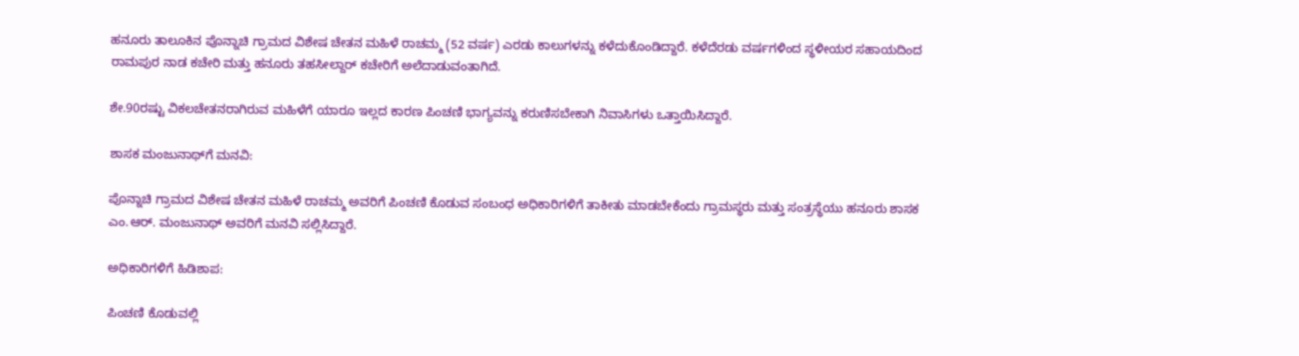ಹನೂರು ತಾಲೂಕಿನ ಪೊನ್ನಾಚಿ ಗ್ರಾಮದ ವಿಶೇಷ ಚೇತನ ಮಹಿಳೆ ರಾಚಮ್ಮ (52 ವರ್ಷ) ಎರಡು ಕಾಲುಗಳನ್ನು ಕಳೆದುಕೊಂಡಿದ್ದಾರೆ. ಕಳೆದೆರಡು ವರ್ಷಗಳಿಂದ ಸ್ಥಳೀಯರ ಸಹಾಯದಿಂದ ರಾಮಪುರ ನಾಡ ಕಚೇರಿ ಮತ್ತು ಹನೂರು ತಹಸೀಲ್ದಾರ್‌ ಕಚೇರಿಗೆ ಅಲೆದಾಡುವಂತಾಗಿದೆ.

ಶೇ.90ರಷ್ಟು ವಿಕಲಚೇತನರಾಗಿರುವ ಮಹಿಳೆಗೆ ಯಾರೂ ಇಲ್ಲದ ಕಾರಣ ಪಿಂಚಣಿ ಭಾಗ್ಯವನ್ನು ಕರುಣಿಸಬೇಕಾಗಿ ನಿವಾಸಿಗಳು ಒತ್ತಾಯಿಸಿದ್ದಾರೆ.

ಶಾಸಕ ಮಂಜುನಾಥ್‌ಗೆ ಮನವಿ:

ಪೊನ್ನಾಚಿ ಗ್ರಾಮದ ವಿಶೇಷ ಚೇತನ ಮಹಿಳೆ ರಾಚಮ್ಮ ಅವರಿಗೆ ಪಿಂಚಣಿ ಕೊಡುವ ಸಂಬಂಧ ಅಧಿಕಾರಿಗಳಿಗೆ ತಾಕೀತು ಮಾಡಬೇಕೆಂದು ಗ್ರಾಮಸ್ಥರು ಮತ್ತು ಸಂತ್ರಸ್ಥೆಯು ಹನೂರು ಶಾಸಕ ಎಂ.ಆರ್‌. ಮಂಜುನಾಥ್‌ ಅವರಿಗೆ ಮನವಿ ಸಲ್ಲಿಸಿದ್ದಾರೆ.

ಅಧಿಕಾರಿಗಳಿಗೆ ಹಿಡಿಶಾಪ:

ಪಿಂಚಣಿ ಕೊಡುವಲ್ಲಿ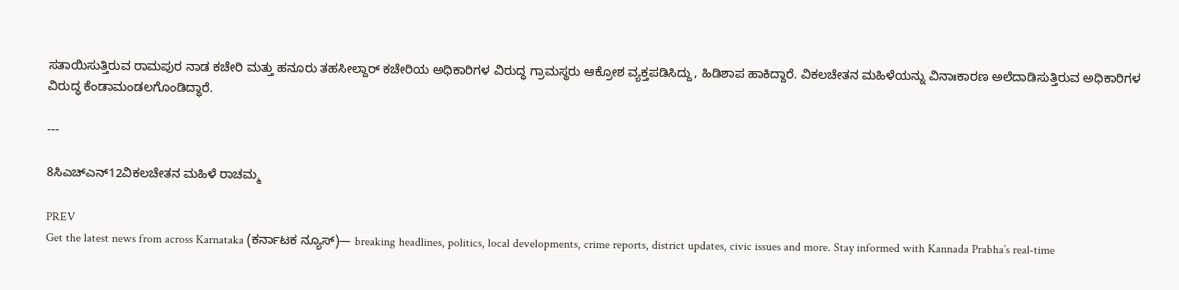ಸತಾಯಿಸುತ್ತಿರುವ ರಾಮಪುರ ನಾಡ ಕಚೇರಿ ಮತ್ತು ಹನೂರು ತಹಸೀಲ್ದಾರ್‌ ಕಚೇರಿಯ ಅಧಿಕಾರಿಗಳ ವಿರುದ್ಧ ಗ್ರಾಮಸ್ಥರು ಆಕ್ರೋಶ ವ್ಯಕ್ತಪಡಿಸಿದ್ದು, ಹಿಡಿಶಾಪ ಹಾಕಿದ್ದಾರೆ. ವಿಕಲಚೇತನ ಮಹಿಳೆಯನ್ನು ವಿನಾಃಕಾರಣ ಅಲೆದಾಡಿಸುತ್ತಿರುವ ಅಧಿಕಾರಿಗಳ ವಿರುದ್ಧ ಕೆಂಡಾಮಂಡಲಗೊಂಡಿದ್ಧಾರೆ.

---

8ಸಿಎಚ್ಎನ್‌12ವಿಕಲಚೇತನ ಮಹಿಳೆ ರಾಚಮ್ಮ

PREV
Get the latest news from across Karnataka (ಕರ್ನಾಟಕ ನ್ಯೂಸ್)— breaking headlines, politics, local developments, crime reports, district updates, civic issues and more. Stay informed with Kannada Prabha’s real‑time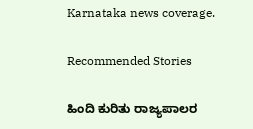Karnataka news coverage.

Recommended Stories

ಹಿಂದಿ ಕುರಿತು ರಾಜ್ಯಪಾಲರ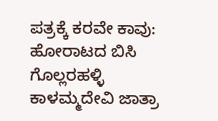ಪತ್ರಕ್ಕೆ ಕರವೇ ಕಾವು: ಹೋರಾಟದ ಬಿಸಿ
ಗೊಲ್ಲರಹಳ್ಳಿ ಕಾಳಮ್ಮದೇವಿ ಜಾತ್ರಾ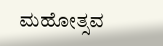ಮಹೋತ್ಸವ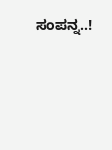ಸಂಪನ್ನ..!